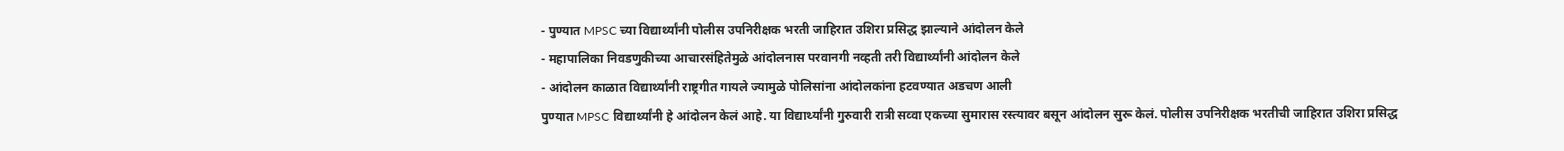- पुण्यात MPSC च्या विद्यार्थ्यांनी पोलीस उपनिरीक्षक भरती जाहिरात उशिरा प्रसिद्ध झाल्याने आंदोलन केले
- महापालिका निवडणुकीच्या आचारसंहितेमुळे आंदोलनास परवानगी नव्हती तरी विद्यार्थ्यांनी आंदोलन केले
- आंदोलन काळात विद्यार्थ्यांनी राष्ट्रगीत गायले ज्यामुळे पोलिसांना आंदोलकांना हटवण्यात अडचण आली
पुण्यात MPSC विद्यार्थ्यांनी हे आंदोलन केलं आहे. या विद्यार्थ्यांनी गुरुवारी रात्री सव्वा एकच्या सुमारास रस्त्यावर बसून आंदोलन सुरू केलं. पोलीस उपनिरीक्षक भरतीची जाहिरात उशिरा प्रसिद्ध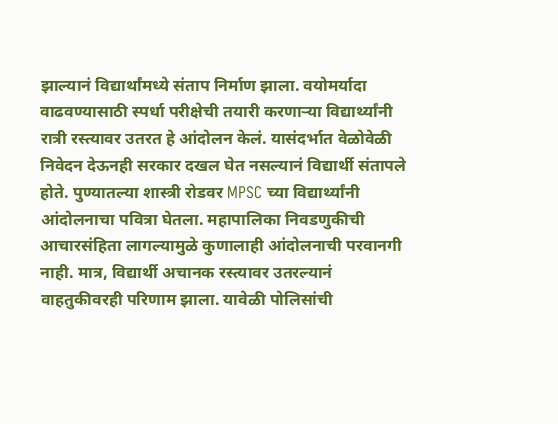झाल्यानं विद्यार्थांमध्ये संताप निर्माण झाला. वयोमर्यादा वाढवण्यासाठी स्पर्धा परीक्षेची तयारी करणाऱ्या विद्यार्थ्यांनी रात्री रस्त्यावर उतरत हे आंदोलन केलं. यासंदर्भात वेळोवेळी निवेदन देऊनही सरकार दखल घेत नसल्यानं विद्यार्थी संतापले होते. पुण्यातल्या शास्त्री रोडवर MPSC च्या विद्यार्थ्यांनी आंदोलनाचा पवित्रा घेतला. महापालिका निवडणुकीची आचारसंहिता लागल्यामुळे कुणालाही आंदोलनाची परवानगी नाही. मात्र, विद्यार्थी अचानक रस्त्यावर उतरल्यानं वाहतुकीवरही परिणाम झाला. यावेळी पोलिसांची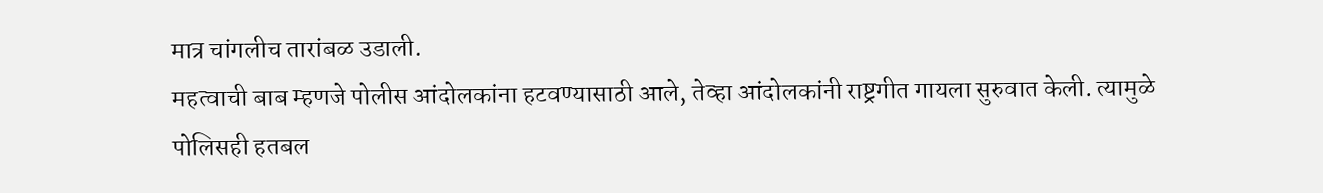मात्र चांगलीच तारांबळ उडाली.
महत्वाची बाब म्हणजे पोलीस आंदोलकांना हटवण्यासाठी आले, तेव्हा आंदोलकांनी राष्ट्रगीत गायला सुरुवात केली. त्यामुळे पोलिसही हतबल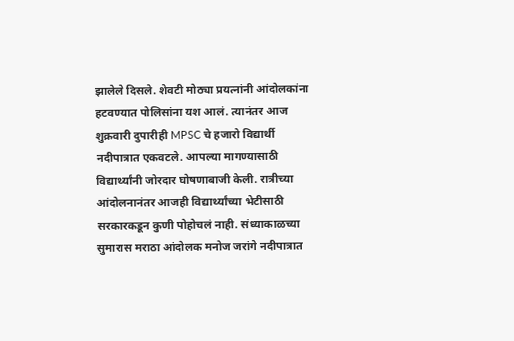झालेले दिसले. शेवटी मोठ्या प्रयत्नांनी आंदोलकांना हटवण्यात पोलिसांना यश आलं. त्यानंतर आज शुक्रवारी दुपारीही MPSC चे हजारो विद्यार्थी नदीपात्रात एकवटले. आपल्या मागण्यासाठी विद्यार्थ्यांनी जोरदार घोषणाबाजी केली. रात्रीच्या आंदोलनानंतर आजही विद्यार्थ्यांच्या भेटीसाठी सरकारकडून कुणी पोहोचलं नाही. संध्याकाळच्या सुमारास मराठा आंदोलक मनोज जरांगे नदीपात्रात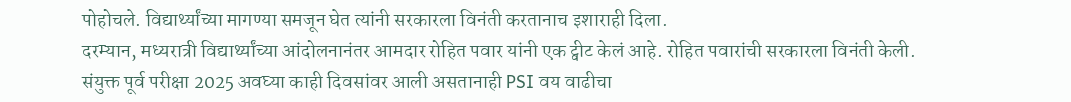पोहोचले. विद्यार्थ्यांच्या मागण्या समजून घेत त्यांनी सरकारला विनंती करतानाच इशाराही दिला.
दरम्यान, मध्यरात्री विद्यार्थ्यांच्या आंदोलनानंतर आमदार रोहित पवार यांनी एक ट्वीट केलं आहे. रोहित पवारांची सरकारला विनंती केली. संयुक्त पूर्व परीक्षा 2025 अवघ्या काही दिवसांवर आली असतानाही PSI वय वाढीचा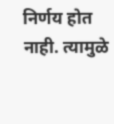निर्णय होत नाही. त्यामुळे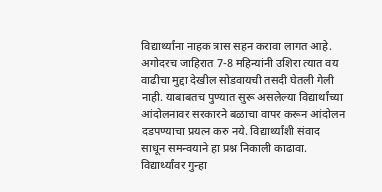विद्यार्थ्यांना नाहक त्रास सहन करावा लागत आहे. अगोदरच जाहिरात 7-8 महिन्यांनी उशिरा त्यात वय वाढीचा मुद्दा देखील सोडवायची तसदी घेतली गेली नाही. याबाबतच पुण्यात सुरू असलेल्या विद्यार्थांच्या आंदोलनावर सरकारने बळाचा वापर करून आंदोलन दडपण्याचा प्रयत्न करु नये. विद्यार्थ्यांशी संवाद साधून समन्वयाने हा प्रश्न निकाली काढावा. विद्यार्थ्यांवर गुन्हा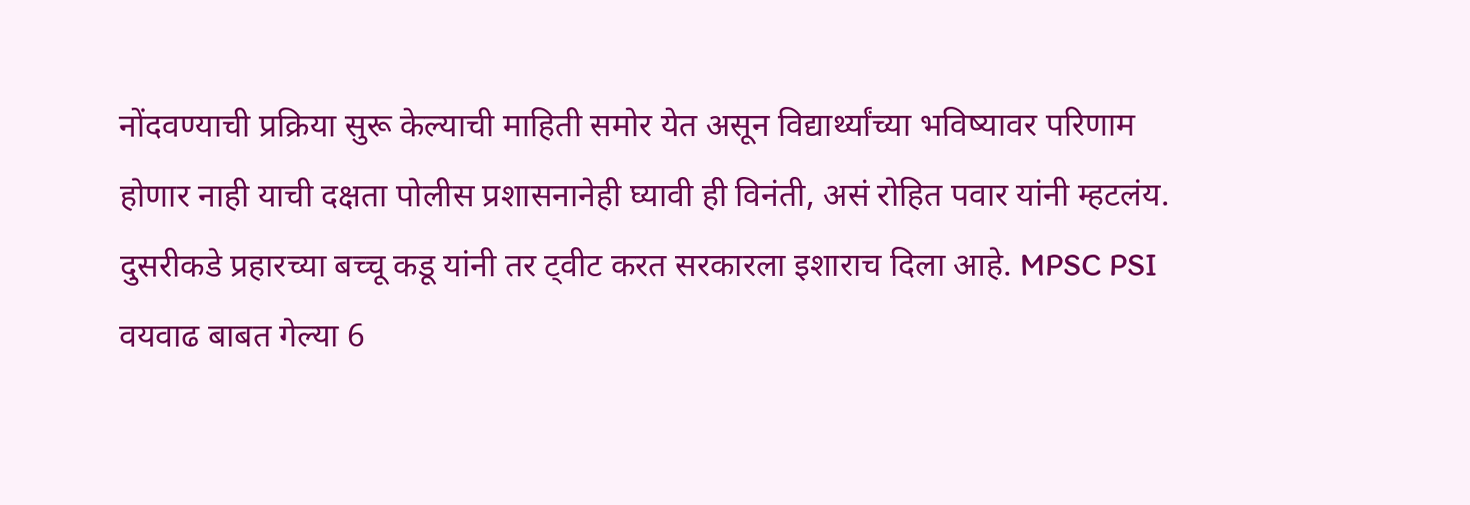नोंदवण्याची प्रक्रिया सुरू केल्याची माहिती समोर येत असून विद्यार्थ्यांच्या भविष्यावर परिणाम होणार नाही याची दक्षता पोलीस प्रशासनानेही घ्यावी ही विनंती, असं रोहित पवार यांनी म्हटलंय.
दुसरीकडे प्रहारच्या बच्चू कडू यांनी तर ट्वीट करत सरकारला इशाराच दिला आहे. MPSC PSI वयवाढ बाबत गेल्या 6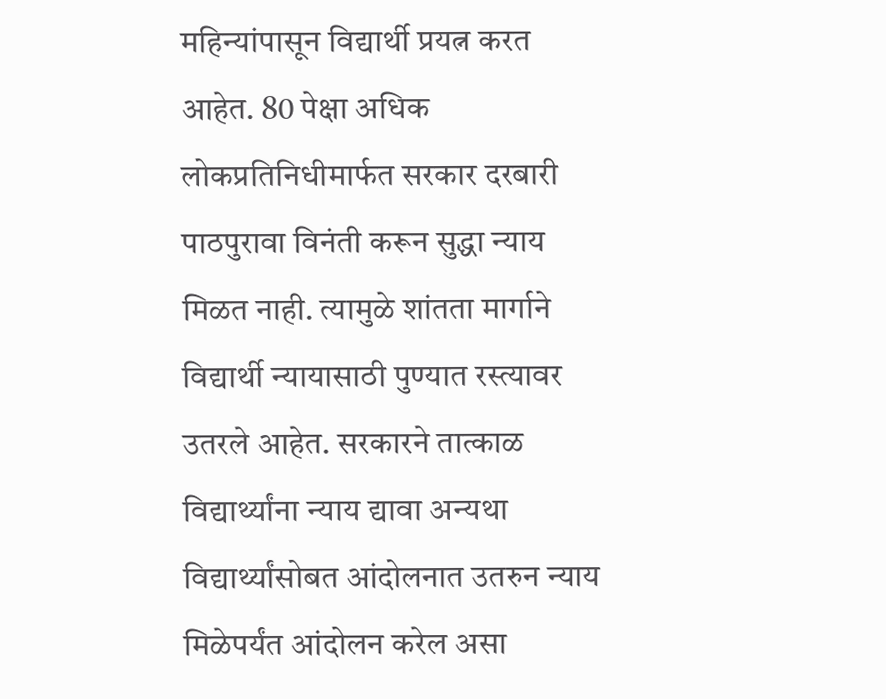महिन्यांपासून विद्यार्थी प्रयत्न करत आहेत. 80 पेक्षा अधिक लोकप्रतिनिधीमार्फत सरकार दरबारी पाठपुरावा विनंती करून सुद्धा न्याय मिळत नाही. त्यामुळे शांतता मार्गाने विद्यार्थी न्यायासाठी पुण्यात रस्त्यावर उतरले आहेत. सरकारने तात्काळ विद्यार्थ्यांना न्याय द्यावा अन्यथा विद्यार्थ्यांसोबत आंदोलनात उतरुन न्याय मिळेपर्यंत आंदोलन करेल असा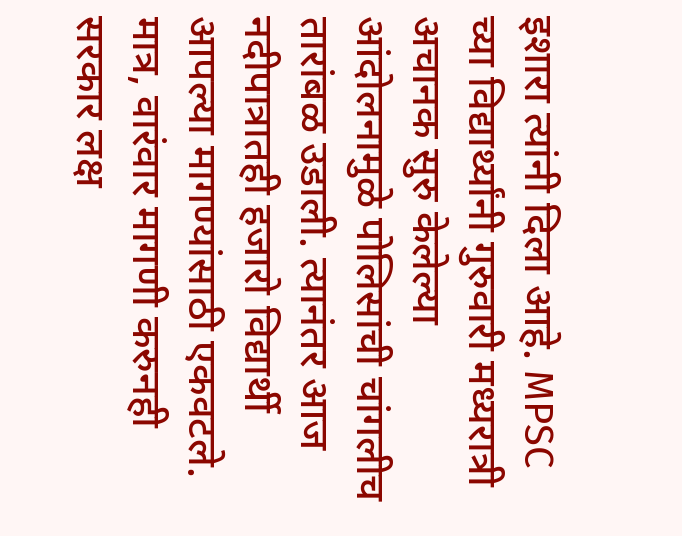इशारा त्यांनी दिला आहे. MPSC च्या विद्यार्थ्यांनी गुरुवारी मध्यरात्री अचानक सुरु केलेल्या आंदोलनामुळे पोलिसांची चांगलीच तारांबळ उडाली. त्यानंतर आज नदीपात्रातही हजारो विद्यार्थी आपल्या मागण्यांसाठी एकवटले. मात्र, वारंवार मागणी करुनही सरकार लक्ष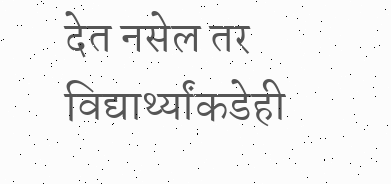देत नसेल तर विद्यार्थ्यांकडेही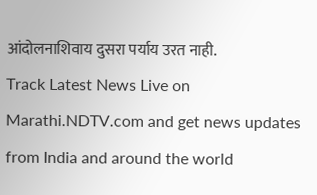आंदोलनाशिवाय दुसरा पर्याय उरत नाही.
Track Latest News Live on Marathi.NDTV.com and get news updates from India and around the world